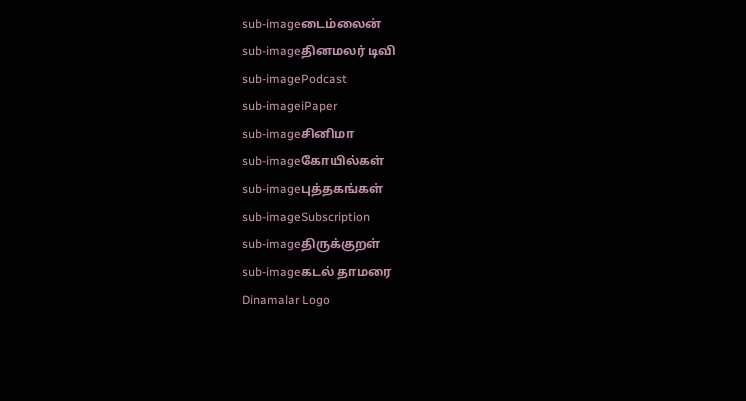sub-imageடைம்லைன்
sub-imageதினமலர் டிவி
sub-imagePodcast
sub-imageiPaper
sub-imageசினிமா
sub-imageகோயில்கள்
sub-imageபுத்தகங்கள்
sub-imageSubscription
sub-imageதிருக்குறள்
sub-imageகடல் தாமரை
Dinamalar Logo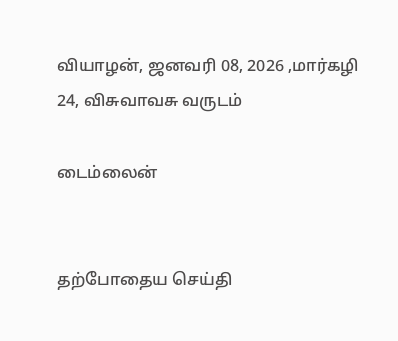வியாழன், ஜனவரி 08, 2026 ,மார்கழி 24, விசுவாவசு வருடம்

டைம்லைன்


தற்போதைய செய்தி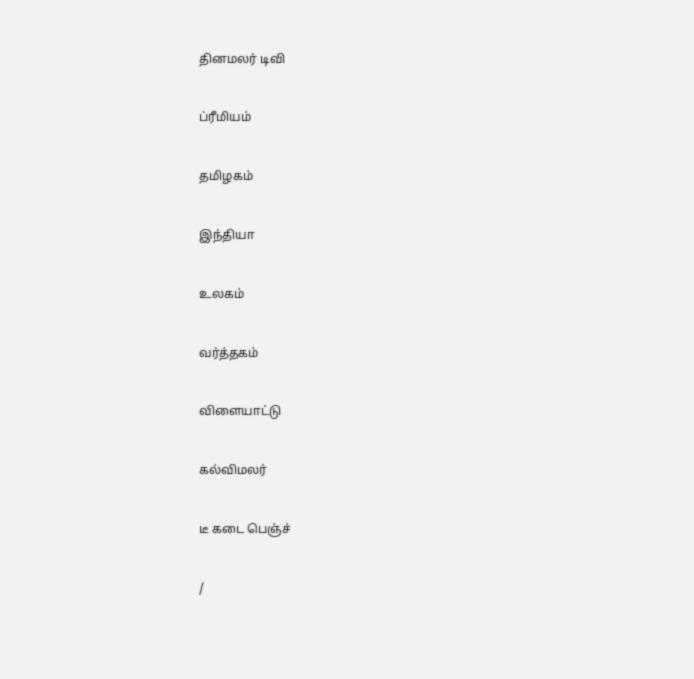தினமலர் டிவி


ப்ரீமியம்


தமிழகம்


இந்தியா


உலகம்


வர்த்தகம்


விளையாட்டு


கல்விமலர்


டீ கடை பெஞ்ச்


/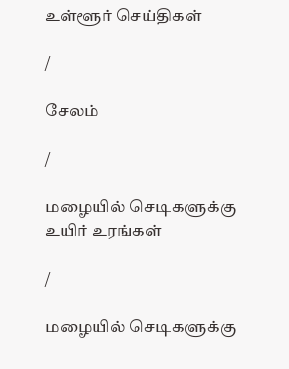உள்ளூர் செய்திகள்

/

சேலம்

/

மழையில் செடிகளுக்கு உயிர் உரங்கள்

/

மழையில் செடிகளுக்கு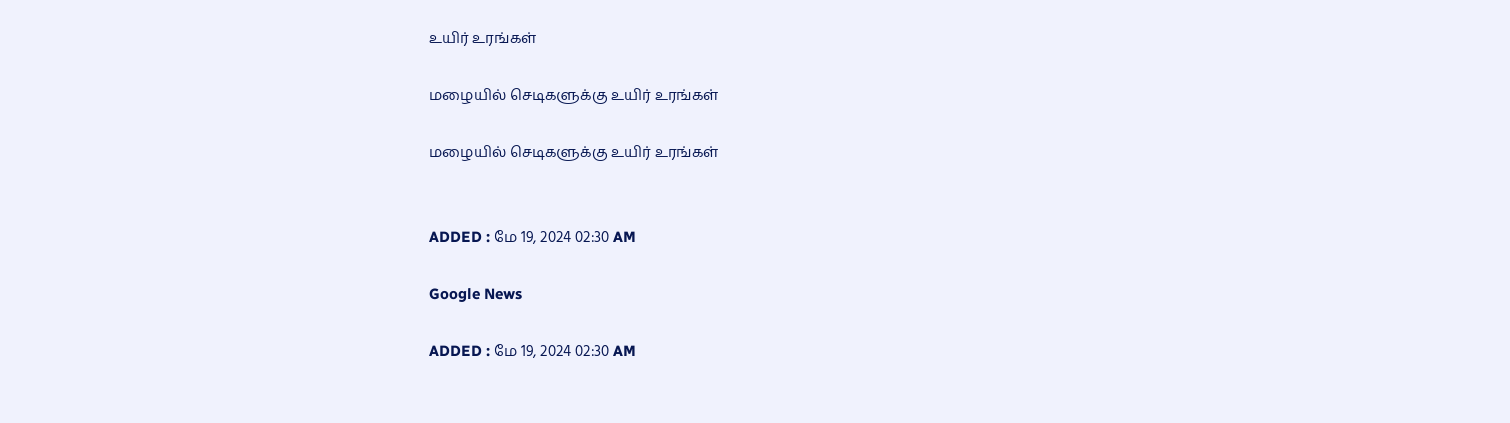உயிர் உரங்கள்

மழையில் செடிகளுக்கு உயிர் உரங்கள்

மழையில் செடிகளுக்கு உயிர் உரங்கள்


ADDED : மே 19, 2024 02:30 AM

Google News

ADDED : மே 19, 2024 02:30 AM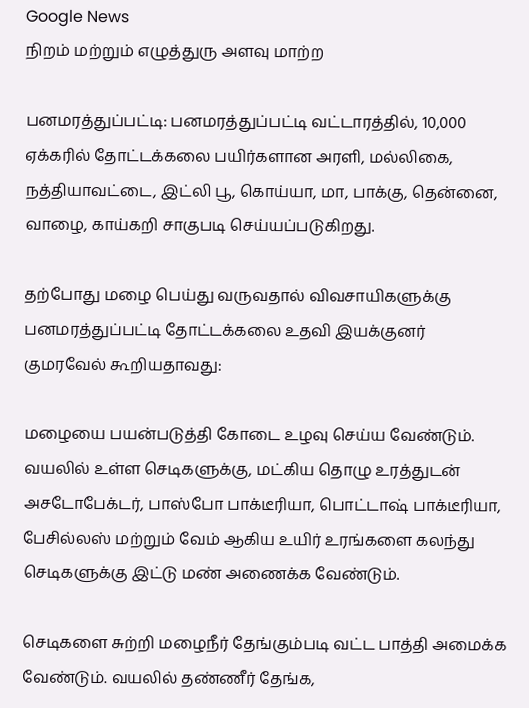Google News
நிறம் மற்றும் எழுத்துரு அளவு மாற்ற

பனமரத்துப்பட்டி: பனமரத்துப்பட்டி வட்டாரத்தில், 10,000 ஏக்கரில் தோட்டக்கலை பயிர்களான அரளி, மல்லிகை, நத்தியாவட்டை, இட்லி பூ, கொய்யா, மா, பாக்கு, தென்னை, வாழை, காய்கறி சாகுபடி செய்யப்படுகிறது.

தற்போது மழை பெய்து வருவதால் விவசாயிகளுக்கு பனமரத்துப்பட்டி தோட்டக்கலை உதவி இயக்குனர் குமரவேல் கூறியதாவது:

மழையை பயன்படுத்தி கோடை உழவு செய்ய வேண்டும். வயலில் உள்ள செடிகளுக்கு, மட்கிய தொழு உரத்துடன் அசடோபேக்டர், பாஸ்போ பாக்டீரியா, பொட்டாஷ் பாக்டீரியா, பேசில்லஸ் மற்றும் வேம் ஆகிய உயிர் உரங்களை கலந்து செடிகளுக்கு இட்டு மண் அணைக்க வேண்டும்.

செடிகளை சுற்றி மழைநீர் தேங்கும்படி வட்ட பாத்தி அமைக்க வேண்டும். வயலில் தண்ணீர் தேங்க,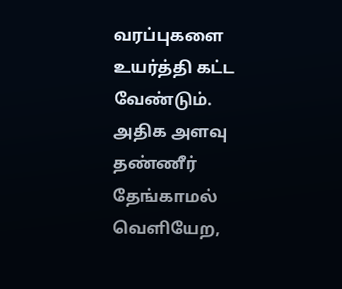வரப்புகளை உயர்த்தி கட்ட வேண்டும். அதிக அளவு தண்ணீர் தேங்காமல் வெளியேற,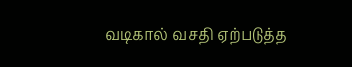வடிகால் வசதி ஏற்படுத்த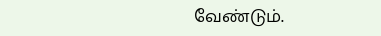வேண்டும்.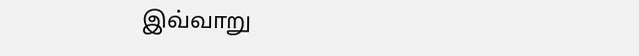இவ்வாறு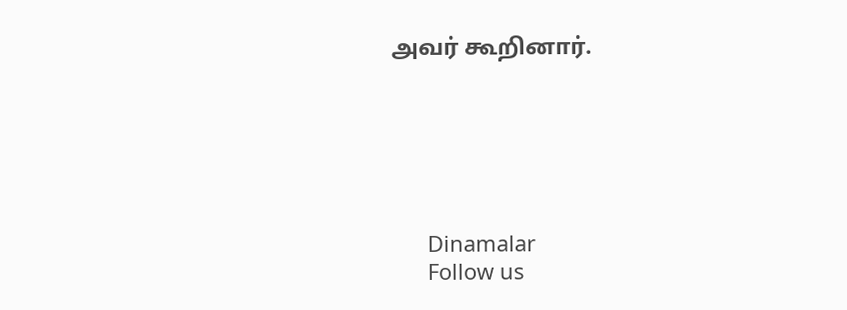அவர் கூறினார்.






      Dinamalar
      Follow us